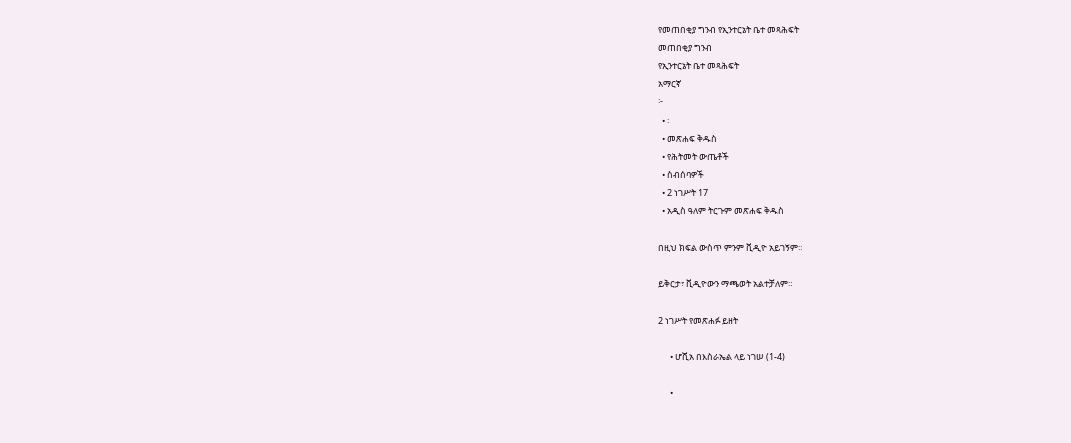የመጠበቂያ ግንብ የኢንተርኔት ቤተ መጻሕፍት
መጠበቂያ ግንብ
የኢንተርኔት ቤተ መጻሕፍት
አማርኛ
፦
  • ፡
  • መጽሐፍ ቅዱስ
  • የሕትመት ውጤቶች
  • ስብሰባዎች
  • 2 ነገሥት 17
  • አዲስ ዓለም ትርጉም መጽሐፍ ቅዱስ

በዚህ ክፍል ውስጥ ምንም ቪዲዮ አይገኝም።

ይቅርታ፣ ቪዲዮውን ማጫወት አልተቻለም።

2 ነገሥት የመጽሐፉ ይዘት

      • ሆሺአ በእስራኤል ላይ ነገሠ (1-4)

      •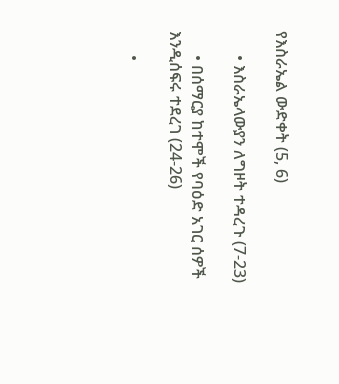የእስራኤል ውድቀት (5, 6)

      • እስራኤላውያን ለግዞት ተዳረጉ (7-23)

      • በሰማርያ ከተሞች የባዕድ አገር ሰዎች እንዲሰፍሩ ተደረገ (24-26)

      •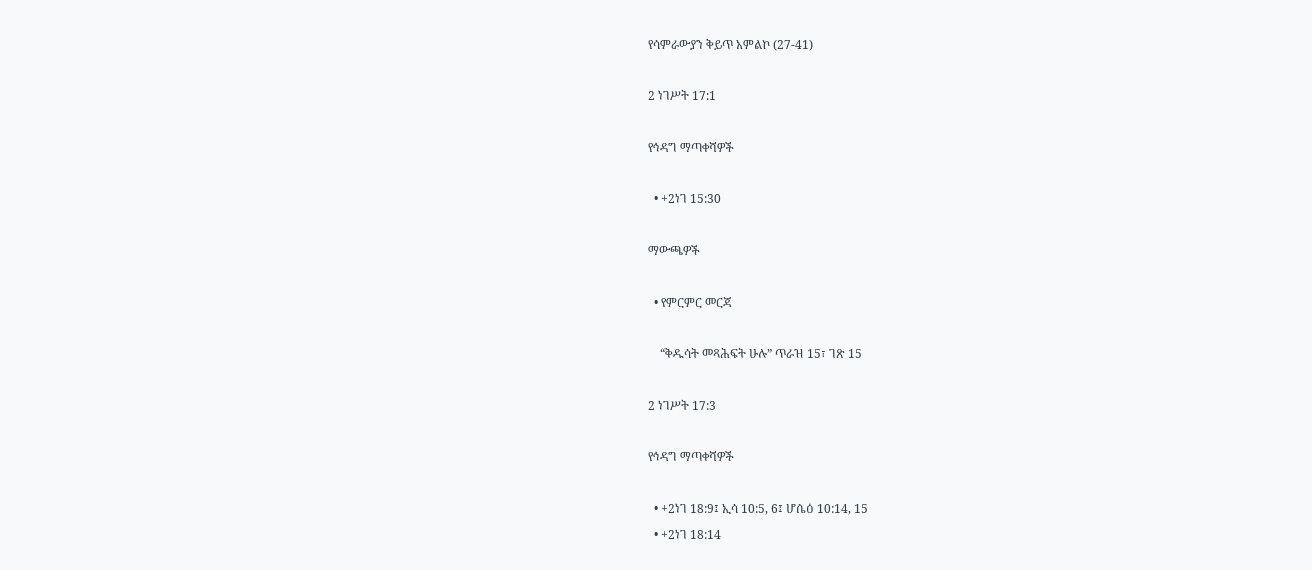የሳምራውያን ቅይጥ አምልኮ (27-41)

2 ነገሥት 17:1

የኅዳግ ማጣቀሻዎች

  • +2ነገ 15:30

ማውጫዎች

  • የምርምር መርጃ

    “ቅዱሳት መጻሕፍት ሁሉ” ጥራዝ 15፣ ገጽ 15

2 ነገሥት 17:3

የኅዳግ ማጣቀሻዎች

  • +2ነገ 18:9፤ ኢሳ 10:5, 6፤ ሆሴዕ 10:14, 15
  • +2ነገ 18:14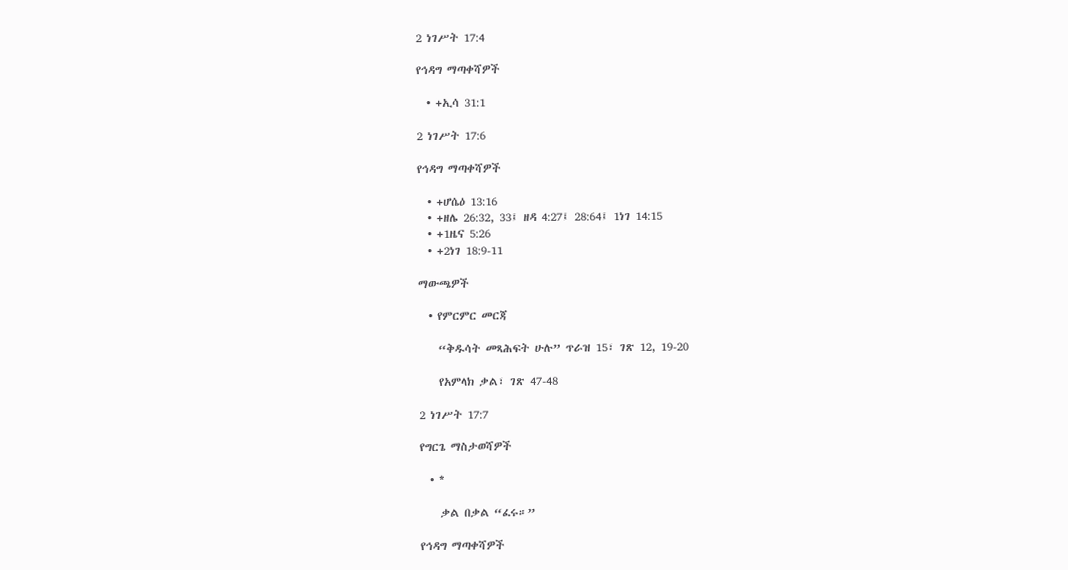2 ነገሥት 17:4

የኅዳግ ማጣቀሻዎች

  • +ኢሳ 31:1

2 ነገሥት 17:6

የኅዳግ ማጣቀሻዎች

  • +ሆሴዕ 13:16
  • +ዘሌ 26:32, 33፤ ዘዳ 4:27፤ 28:64፤ 1ነገ 14:15
  • +1ዜና 5:26
  • +2ነገ 18:9-11

ማውጫዎች

  • የምርምር መርጃ

    “ቅዱሳት መጻሕፍት ሁሉ” ጥራዝ 15፣ ገጽ 12, 19-20

    የአምላክ ቃል፣ ገጽ 47-48

2 ነገሥት 17:7

የግርጌ ማስታወሻዎች

  • *

    ቃል በቃል “ፈሩ።”

የኅዳግ ማጣቀሻዎች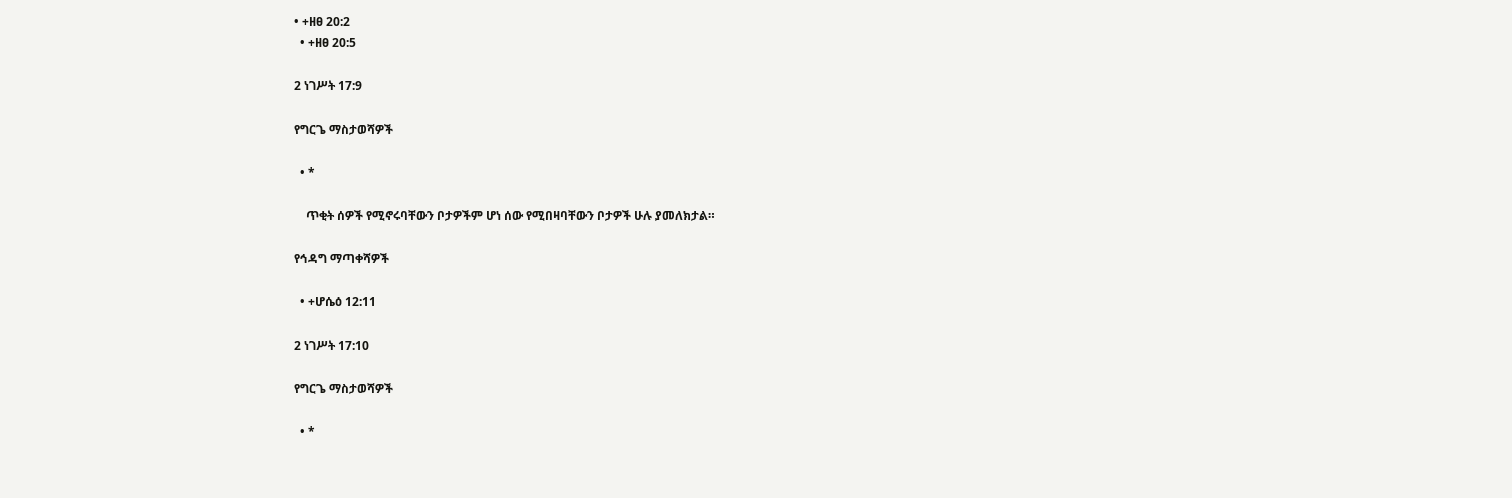• +ዘፀ 20:2
  • +ዘፀ 20:5

2 ነገሥት 17:9

የግርጌ ማስታወሻዎች

  • *

    ጥቂት ሰዎች የሚኖሩባቸውን ቦታዎችም ሆነ ሰው የሚበዛባቸውን ቦታዎች ሁሉ ያመለክታል።

የኅዳግ ማጣቀሻዎች

  • +ሆሴዕ 12:11

2 ነገሥት 17:10

የግርጌ ማስታወሻዎች

  • *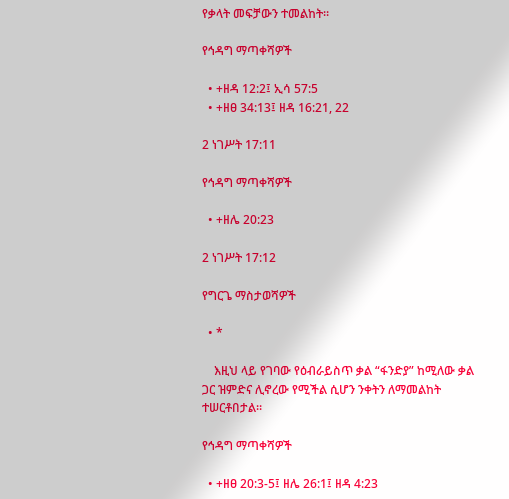የቃላት መፍቻውን ተመልከት።

የኅዳግ ማጣቀሻዎች

  • +ዘዳ 12:2፤ ኢሳ 57:5
  • +ዘፀ 34:13፤ ዘዳ 16:21, 22

2 ነገሥት 17:11

የኅዳግ ማጣቀሻዎች

  • +ዘሌ 20:23

2 ነገሥት 17:12

የግርጌ ማስታወሻዎች

  • *

    እዚህ ላይ የገባው የዕብራይስጥ ቃል “ፋንድያ” ከሚለው ቃል ጋር ዝምድና ሊኖረው የሚችል ሲሆን ንቀትን ለማመልከት ተሠርቶበታል።

የኅዳግ ማጣቀሻዎች

  • +ዘፀ 20:3-5፤ ዘሌ 26:1፤ ዘዳ 4:23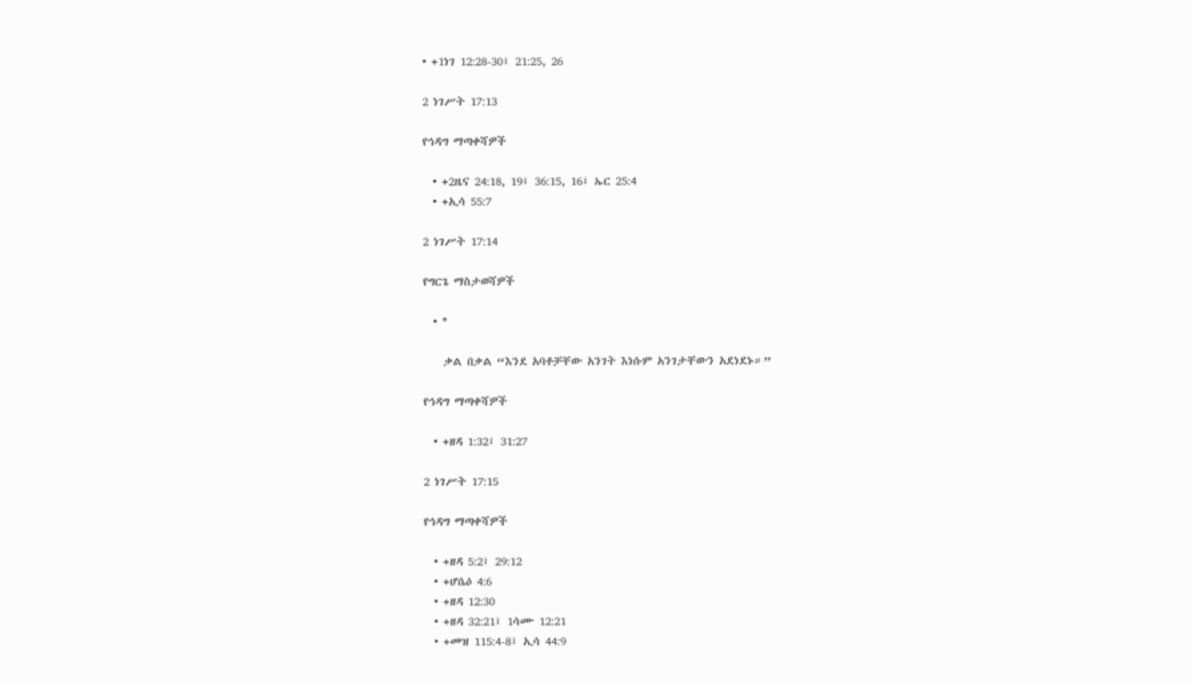• +1ነገ 12:28-30፤ 21:25, 26

2 ነገሥት 17:13

የኅዳግ ማጣቀሻዎች

  • +2ዜና 24:18, 19፤ 36:15, 16፤ ኤር 25:4
  • +ኢሳ 55:7

2 ነገሥት 17:14

የግርጌ ማስታወሻዎች

  • *

    ቃል በቃል “እንደ አባቶቻቸው አንገት እነሱም አንገታቸውን አደነደኑ።”

የኅዳግ ማጣቀሻዎች

  • +ዘዳ 1:32፤ 31:27

2 ነገሥት 17:15

የኅዳግ ማጣቀሻዎች

  • +ዘዳ 5:2፤ 29:12
  • +ሆሴዕ 4:6
  • +ዘዳ 12:30
  • +ዘዳ 32:21፤ 1ሳሙ 12:21
  • +መዝ 115:4-8፤ ኢሳ 44:9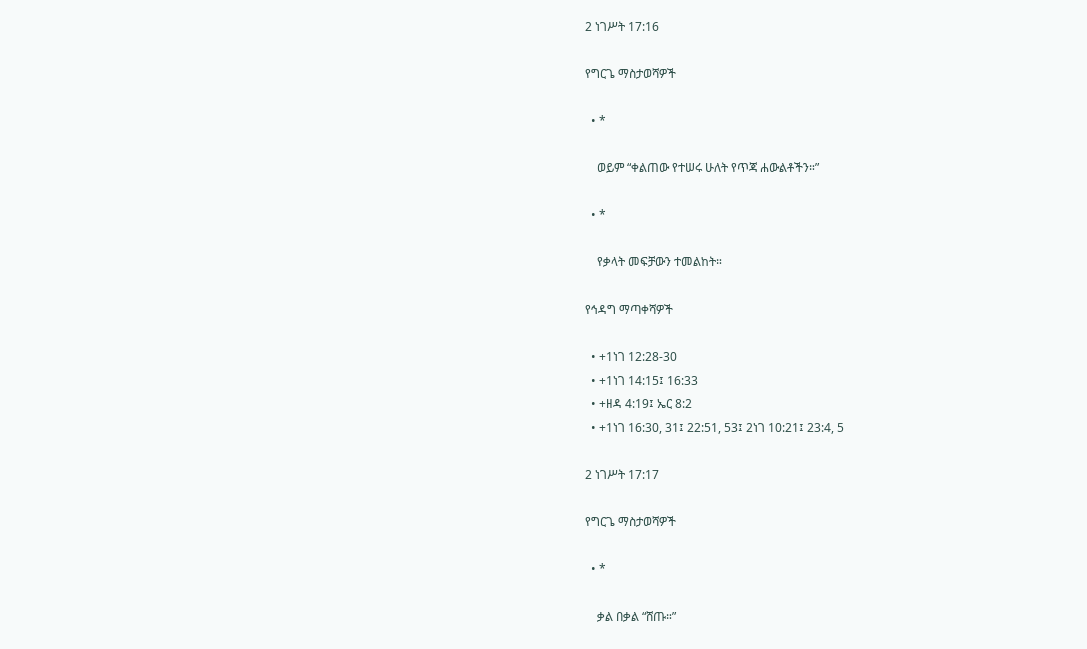2 ነገሥት 17:16

የግርጌ ማስታወሻዎች

  • *

    ወይም “ቀልጠው የተሠሩ ሁለት የጥጃ ሐውልቶችን።”

  • *

    የቃላት መፍቻውን ተመልከት።

የኅዳግ ማጣቀሻዎች

  • +1ነገ 12:28-30
  • +1ነገ 14:15፤ 16:33
  • +ዘዳ 4:19፤ ኤር 8:2
  • +1ነገ 16:30, 31፤ 22:51, 53፤ 2ነገ 10:21፤ 23:4, 5

2 ነገሥት 17:17

የግርጌ ማስታወሻዎች

  • *

    ቃል በቃል “ሸጡ።”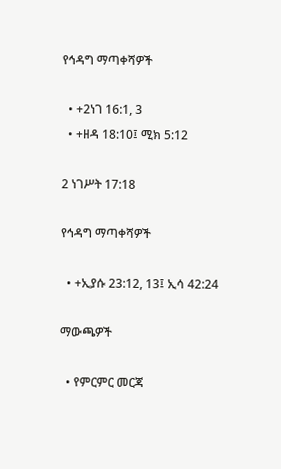የኅዳግ ማጣቀሻዎች

  • +2ነገ 16:1, 3
  • +ዘዳ 18:10፤ ሚክ 5:12

2 ነገሥት 17:18

የኅዳግ ማጣቀሻዎች

  • +ኢያሱ 23:12, 13፤ ኢሳ 42:24

ማውጫዎች

  • የምርምር መርጃ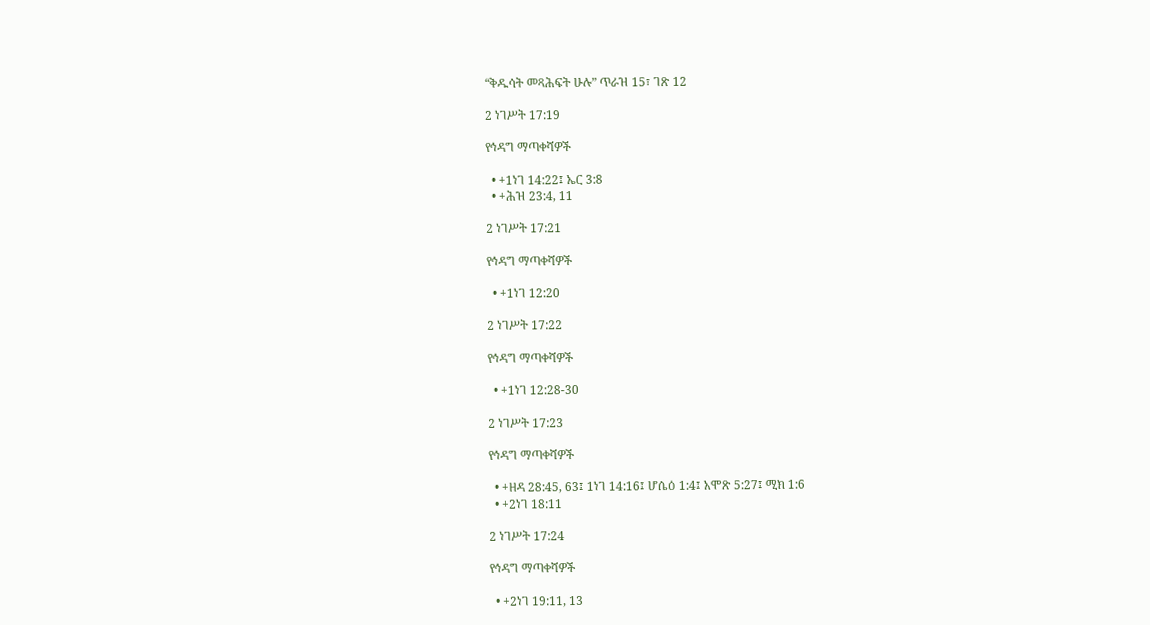“ቅዱሳት መጻሕፍት ሁሉ” ጥራዝ 15፣ ገጽ 12

2 ነገሥት 17:19

የኅዳግ ማጣቀሻዎች

  • +1ነገ 14:22፤ ኤር 3:8
  • +ሕዝ 23:4, 11

2 ነገሥት 17:21

የኅዳግ ማጣቀሻዎች

  • +1ነገ 12:20

2 ነገሥት 17:22

የኅዳግ ማጣቀሻዎች

  • +1ነገ 12:28-30

2 ነገሥት 17:23

የኅዳግ ማጣቀሻዎች

  • +ዘዳ 28:45, 63፤ 1ነገ 14:16፤ ሆሴዕ 1:4፤ አሞጽ 5:27፤ ሚክ 1:6
  • +2ነገ 18:11

2 ነገሥት 17:24

የኅዳግ ማጣቀሻዎች

  • +2ነገ 19:11, 13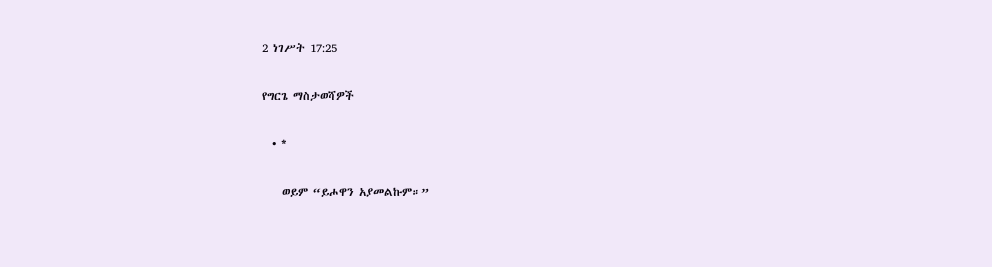2 ነገሥት 17:25

የግርጌ ማስታወሻዎች

  • *

    ወይም “ይሖዋን አያመልኩም።”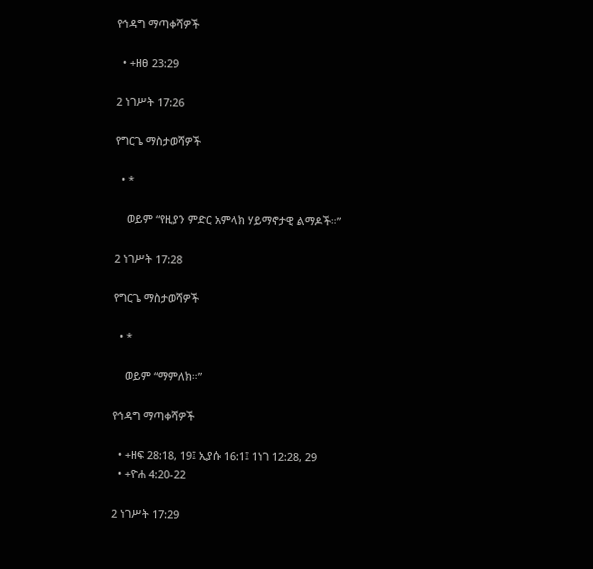የኅዳግ ማጣቀሻዎች

  • +ዘፀ 23:29

2 ነገሥት 17:26

የግርጌ ማስታወሻዎች

  • *

    ወይም “የዚያን ምድር አምላክ ሃይማኖታዊ ልማዶች።”

2 ነገሥት 17:28

የግርጌ ማስታወሻዎች

  • *

    ወይም “ማምለክ።”

የኅዳግ ማጣቀሻዎች

  • +ዘፍ 28:18, 19፤ ኢያሱ 16:1፤ 1ነገ 12:28, 29
  • +ዮሐ 4:20-22

2 ነገሥት 17:29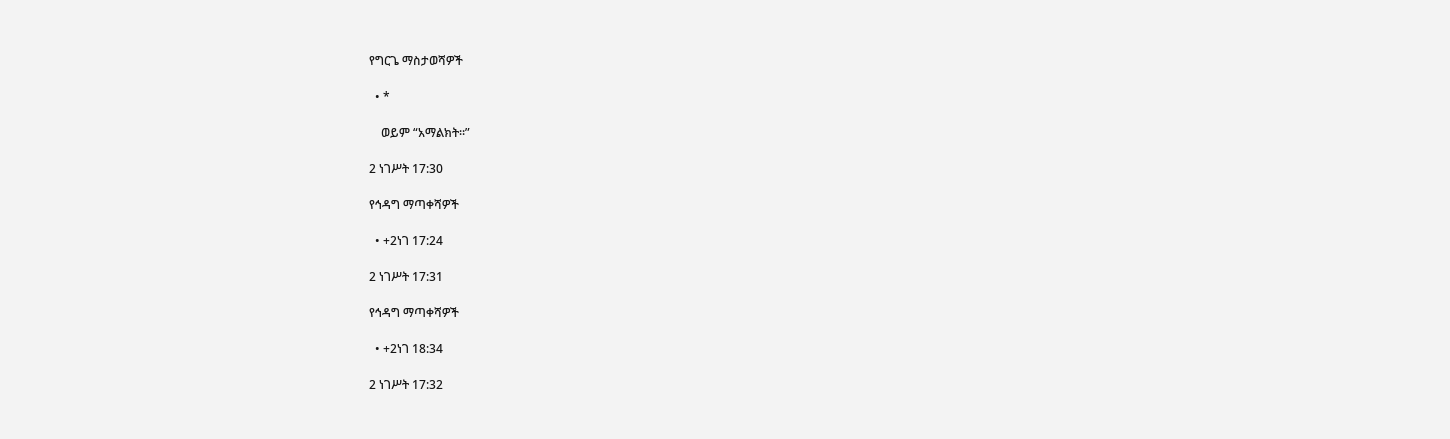የግርጌ ማስታወሻዎች

  • *

    ወይም “አማልክት።”

2 ነገሥት 17:30

የኅዳግ ማጣቀሻዎች

  • +2ነገ 17:24

2 ነገሥት 17:31

የኅዳግ ማጣቀሻዎች

  • +2ነገ 18:34

2 ነገሥት 17:32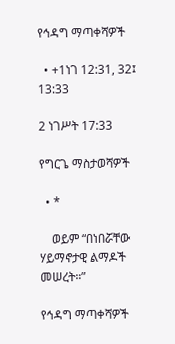የኅዳግ ማጣቀሻዎች

  • +1ነገ 12:31, 32፤ 13:33

2 ነገሥት 17:33

የግርጌ ማስታወሻዎች

  • *

    ወይም “በነበሯቸው ሃይማኖታዊ ልማዶች መሠረት።”

የኅዳግ ማጣቀሻዎች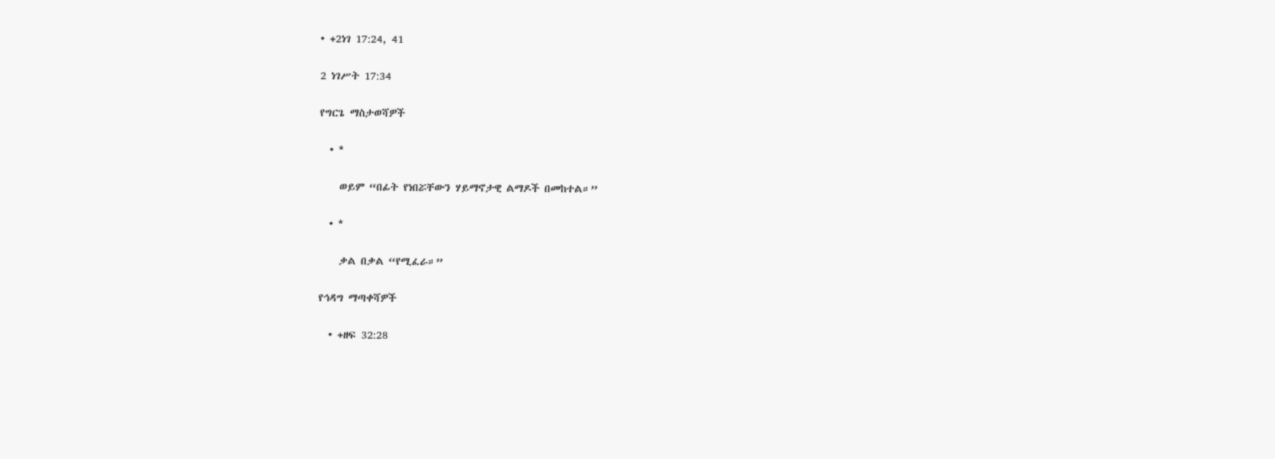• +2ነገ 17:24, 41

2 ነገሥት 17:34

የግርጌ ማስታወሻዎች

  • *

    ወይም “በፊት የነበሯቸውን ሃይማኖታዊ ልማዶች በመከተል።”

  • *

    ቃል በቃል “የሚፈራ።”

የኅዳግ ማጣቀሻዎች

  • +ዘፍ 32:28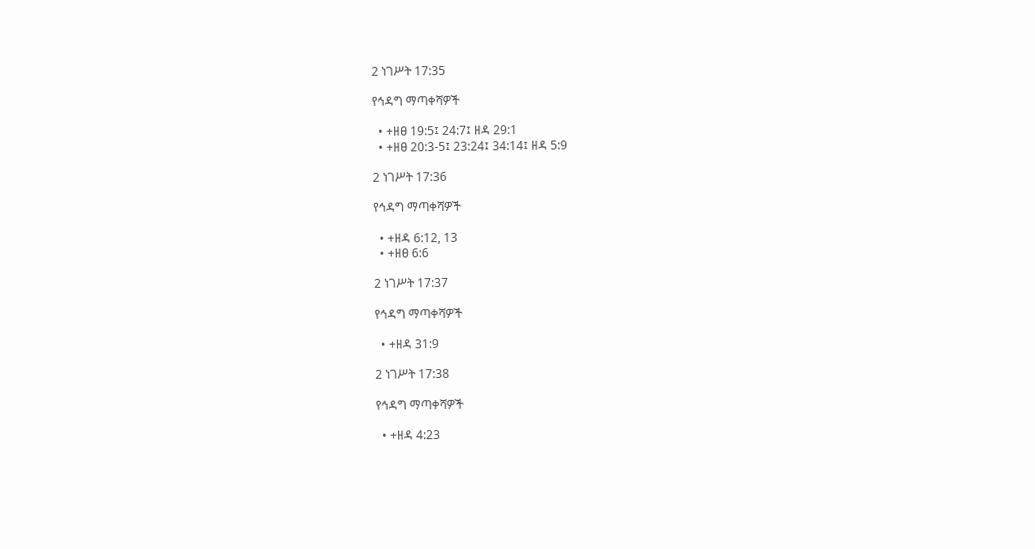2 ነገሥት 17:35

የኅዳግ ማጣቀሻዎች

  • +ዘፀ 19:5፤ 24:7፤ ዘዳ 29:1
  • +ዘፀ 20:3-5፤ 23:24፤ 34:14፤ ዘዳ 5:9

2 ነገሥት 17:36

የኅዳግ ማጣቀሻዎች

  • +ዘዳ 6:12, 13
  • +ዘፀ 6:6

2 ነገሥት 17:37

የኅዳግ ማጣቀሻዎች

  • +ዘዳ 31:9

2 ነገሥት 17:38

የኅዳግ ማጣቀሻዎች

  • +ዘዳ 4:23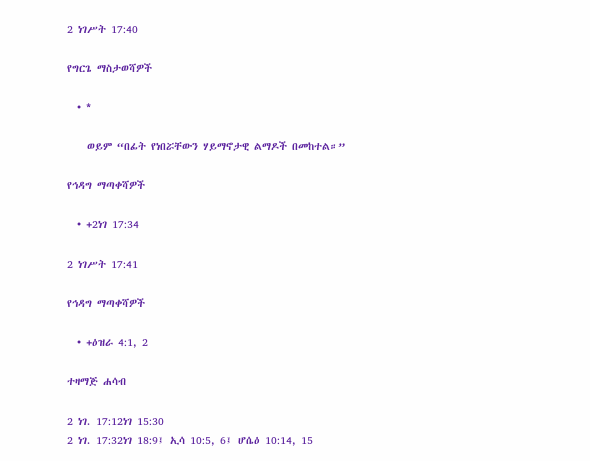2 ነገሥት 17:40

የግርጌ ማስታወሻዎች

  • *

    ወይም “በፊት የነበሯቸውን ሃይማኖታዊ ልማዶች በመከተል።”

የኅዳግ ማጣቀሻዎች

  • +2ነገ 17:34

2 ነገሥት 17:41

የኅዳግ ማጣቀሻዎች

  • +ዕዝራ 4:1, 2

ተዛማጅ ሐሳብ

2 ነገ. 17:12ነገ 15:30
2 ነገ. 17:32ነገ 18:9፤ ኢሳ 10:5, 6፤ ሆሴዕ 10:14, 15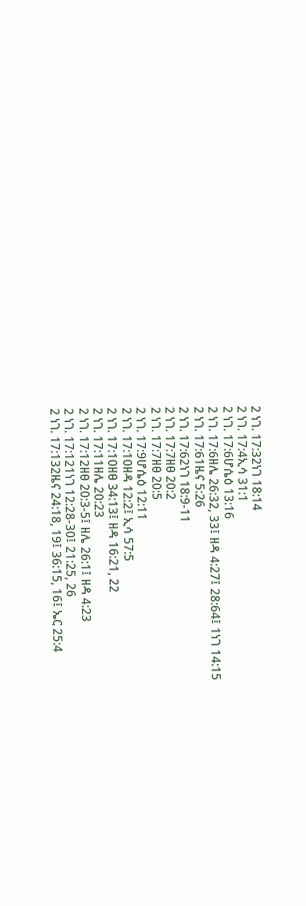2 ነገ. 17:32ነገ 18:14
2 ነገ. 17:4ኢሳ 31:1
2 ነገ. 17:6ሆሴዕ 13:16
2 ነገ. 17:6ዘሌ 26:32, 33፤ ዘዳ 4:27፤ 28:64፤ 1ነገ 14:15
2 ነገ. 17:61ዜና 5:26
2 ነገ. 17:62ነገ 18:9-11
2 ነገ. 17:7ዘፀ 20:2
2 ነገ. 17:7ዘፀ 20:5
2 ነገ. 17:9ሆሴዕ 12:11
2 ነገ. 17:10ዘዳ 12:2፤ ኢሳ 57:5
2 ነገ. 17:10ዘፀ 34:13፤ ዘዳ 16:21, 22
2 ነገ. 17:11ዘሌ 20:23
2 ነገ. 17:12ዘፀ 20:3-5፤ ዘሌ 26:1፤ ዘዳ 4:23
2 ነገ. 17:121ነገ 12:28-30፤ 21:25, 26
2 ነገ. 17:132ዜና 24:18, 19፤ 36:15, 16፤ ኤር 25:4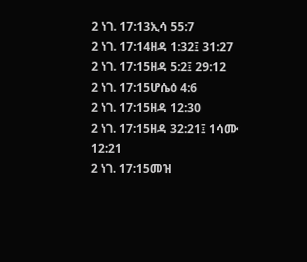2 ነገ. 17:13ኢሳ 55:7
2 ነገ. 17:14ዘዳ 1:32፤ 31:27
2 ነገ. 17:15ዘዳ 5:2፤ 29:12
2 ነገ. 17:15ሆሴዕ 4:6
2 ነገ. 17:15ዘዳ 12:30
2 ነገ. 17:15ዘዳ 32:21፤ 1ሳሙ 12:21
2 ነገ. 17:15መዝ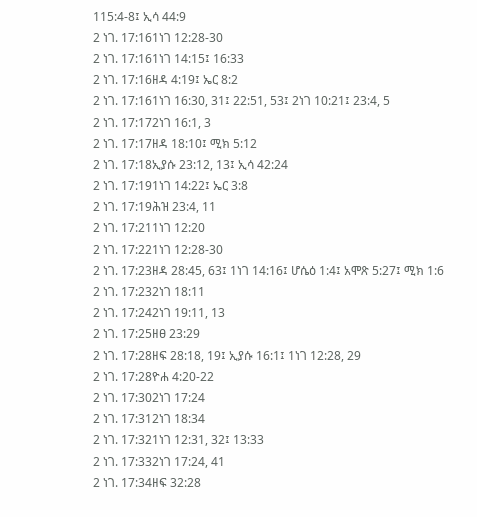115:4-8፤ ኢሳ 44:9
2 ነገ. 17:161ነገ 12:28-30
2 ነገ. 17:161ነገ 14:15፤ 16:33
2 ነገ. 17:16ዘዳ 4:19፤ ኤር 8:2
2 ነገ. 17:161ነገ 16:30, 31፤ 22:51, 53፤ 2ነገ 10:21፤ 23:4, 5
2 ነገ. 17:172ነገ 16:1, 3
2 ነገ. 17:17ዘዳ 18:10፤ ሚክ 5:12
2 ነገ. 17:18ኢያሱ 23:12, 13፤ ኢሳ 42:24
2 ነገ. 17:191ነገ 14:22፤ ኤር 3:8
2 ነገ. 17:19ሕዝ 23:4, 11
2 ነገ. 17:211ነገ 12:20
2 ነገ. 17:221ነገ 12:28-30
2 ነገ. 17:23ዘዳ 28:45, 63፤ 1ነገ 14:16፤ ሆሴዕ 1:4፤ አሞጽ 5:27፤ ሚክ 1:6
2 ነገ. 17:232ነገ 18:11
2 ነገ. 17:242ነገ 19:11, 13
2 ነገ. 17:25ዘፀ 23:29
2 ነገ. 17:28ዘፍ 28:18, 19፤ ኢያሱ 16:1፤ 1ነገ 12:28, 29
2 ነገ. 17:28ዮሐ 4:20-22
2 ነገ. 17:302ነገ 17:24
2 ነገ. 17:312ነገ 18:34
2 ነገ. 17:321ነገ 12:31, 32፤ 13:33
2 ነገ. 17:332ነገ 17:24, 41
2 ነገ. 17:34ዘፍ 32:28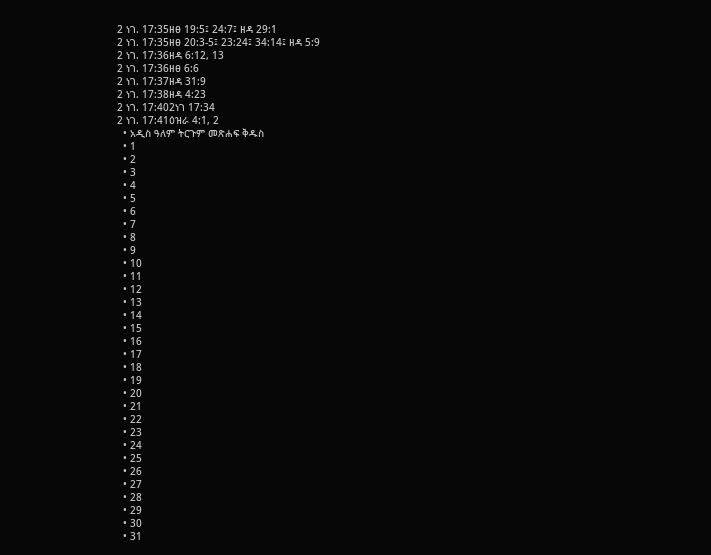2 ነገ. 17:35ዘፀ 19:5፤ 24:7፤ ዘዳ 29:1
2 ነገ. 17:35ዘፀ 20:3-5፤ 23:24፤ 34:14፤ ዘዳ 5:9
2 ነገ. 17:36ዘዳ 6:12, 13
2 ነገ. 17:36ዘፀ 6:6
2 ነገ. 17:37ዘዳ 31:9
2 ነገ. 17:38ዘዳ 4:23
2 ነገ. 17:402ነገ 17:34
2 ነገ. 17:41ዕዝራ 4:1, 2
  • አዲስ ዓለም ትርጉም መጽሐፍ ቅዱስ
  • 1
  • 2
  • 3
  • 4
  • 5
  • 6
  • 7
  • 8
  • 9
  • 10
  • 11
  • 12
  • 13
  • 14
  • 15
  • 16
  • 17
  • 18
  • 19
  • 20
  • 21
  • 22
  • 23
  • 24
  • 25
  • 26
  • 27
  • 28
  • 29
  • 30
  • 31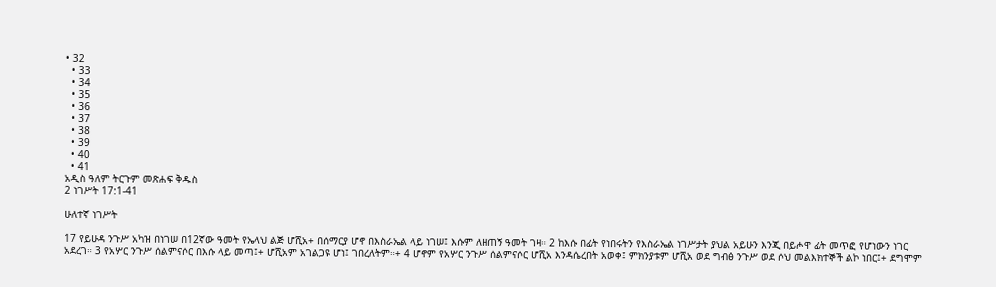• 32
  • 33
  • 34
  • 35
  • 36
  • 37
  • 38
  • 39
  • 40
  • 41
አዲስ ዓለም ትርጉም መጽሐፍ ቅዱስ
2 ነገሥት 17:1-41

ሁለተኛ ነገሥት

17 የይሁዳ ንጉሥ አካዝ በነገሠ በ12ኛው ዓመት የኤላህ ልጅ ሆሺአ+ በሰማርያ ሆኖ በእስራኤል ላይ ነገሠ፤ እሱም ለዘጠኝ ዓመት ገዛ። 2 ከእሱ በፊት የነበሩትን የእስራኤል ነገሥታት ያህል አይሁን እንጂ በይሖዋ ፊት መጥፎ የሆነውን ነገር አደረገ። 3 የአሦር ንጉሥ ሰልምናሶር በእሱ ላይ መጣ፤+ ሆሺአም አገልጋዩ ሆነ፤ ገበረለትም።+ 4 ሆኖም የአሦር ንጉሥ ሰልምናሶር ሆሺአ እንዳሴረበት አወቀ፤ ምክንያቱም ሆሺአ ወደ ግብፅ ንጉሥ ወደ ሶህ መልእክተኞች ልኮ ነበር፤+ ደግሞም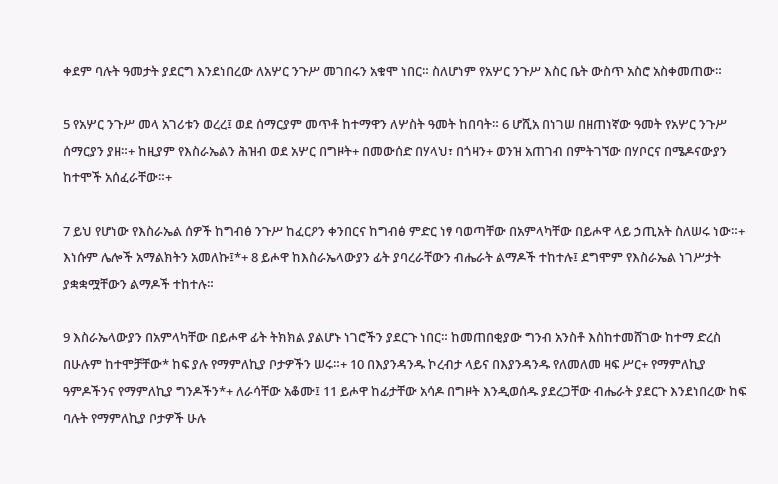ቀደም ባሉት ዓመታት ያደርግ እንደነበረው ለአሦር ንጉሥ መገበሩን አቁሞ ነበር። ስለሆነም የአሦር ንጉሥ እስር ቤት ውስጥ አስሮ አስቀመጠው።

5 የአሦር ንጉሥ መላ አገሪቱን ወረረ፤ ወደ ሰማርያም መጥቶ ከተማዋን ለሦስት ዓመት ከበባት። 6 ሆሺአ በነገሠ በዘጠነኛው ዓመት የአሦር ንጉሥ ሰማርያን ያዘ።+ ከዚያም የእስራኤልን ሕዝብ ወደ አሦር በግዞት+ በመውሰድ በሃላህ፣ በጎዛን+ ወንዝ አጠገብ በምትገኘው በሃቦርና በሜዶናውያን ከተሞች አሰፈራቸው።+

7 ይህ የሆነው የእስራኤል ሰዎች ከግብፅ ንጉሥ ከፈርዖን ቀንበርና ከግብፅ ምድር ነፃ ባወጣቸው በአምላካቸው በይሖዋ ላይ ኃጢአት ስለሠሩ ነው።+ እነሱም ሌሎች አማልክትን አመለኩ፤*+ 8 ይሖዋ ከእስራኤላውያን ፊት ያባረራቸውን ብሔራት ልማዶች ተከተሉ፤ ደግሞም የእስራኤል ነገሥታት ያቋቋሟቸውን ልማዶች ተከተሉ።

9 እስራኤላውያን በአምላካቸው በይሖዋ ፊት ትክክል ያልሆኑ ነገሮችን ያደርጉ ነበር። ከመጠበቂያው ግንብ አንስቶ እስከተመሸገው ከተማ ድረስ በሁሉም ከተሞቻቸው* ከፍ ያሉ የማምለኪያ ቦታዎችን ሠሩ።+ 10 በእያንዳንዱ ኮረብታ ላይና በእያንዳንዱ የለመለመ ዛፍ ሥር+ የማምለኪያ ዓምዶችንና የማምለኪያ ግንዶችን*+ ለራሳቸው አቆሙ፤ 11 ይሖዋ ከፊታቸው አሳዶ በግዞት እንዲወሰዱ ያደረጋቸው ብሔራት ያደርጉ እንደነበረው ከፍ ባሉት የማምለኪያ ቦታዎች ሁሉ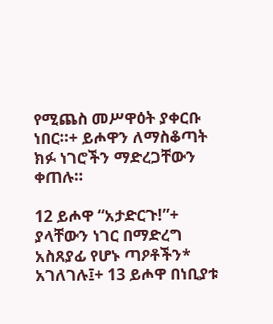የሚጨስ መሥዋዕት ያቀርቡ ነበር።+ ይሖዋን ለማስቆጣት ክፉ ነገሮችን ማድረጋቸውን ቀጠሉ።

12 ይሖዋ “አታድርጉ!”+ ያላቸውን ነገር በማድረግ አስጸያፊ የሆኑ ጣዖቶችን* አገለገሉ፤+ 13 ይሖዋ በነቢያቱ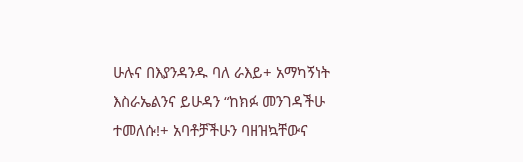ሁሉና በእያንዳንዱ ባለ ራእይ+ አማካኝነት እስራኤልንና ይሁዳን “ከክፉ መንገዳችሁ ተመለሱ!+ አባቶቻችሁን ባዘዝኳቸውና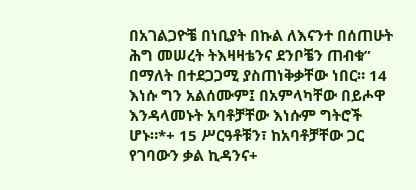በአገልጋዮቼ በነቢያት በኩል ለእናንተ በሰጠሁት ሕግ መሠረት ትእዛዛቴንና ደንቦቼን ጠብቁ” በማለት በተደጋጋሚ ያስጠነቅቃቸው ነበር። 14 እነሱ ግን አልሰሙም፤ በአምላካቸው በይሖዋ እንዳላመኑት አባቶቻቸው እነሱም ግትሮች ሆኑ።*+ 15 ሥርዓቶቹን፣ ከአባቶቻቸው ጋር የገባውን ቃል ኪዳንና+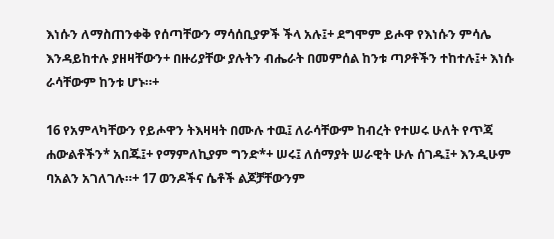እነሱን ለማስጠንቀቅ የሰጣቸውን ማሳሰቢያዎች ችላ አሉ፤+ ደግሞም ይሖዋ የእነሱን ምሳሌ እንዳይከተሉ ያዘዛቸውን+ በዙሪያቸው ያሉትን ብሔራት በመምሰል ከንቱ ጣዖቶችን ተከተሉ፤+ እነሱ ራሳቸውም ከንቱ ሆኑ።+

16 የአምላካቸውን የይሖዋን ትእዛዛት በሙሉ ተዉ፤ ለራሳቸውም ከብረት የተሠሩ ሁለት የጥጃ ሐውልቶችን* አበጁ፤+ የማምለኪያም ግንድ*+ ሠሩ፤ ለሰማያት ሠራዊት ሁሉ ሰገዱ፤+ እንዲሁም ባአልን አገለገሉ።+ 17 ወንዶችና ሴቶች ልጆቻቸውንም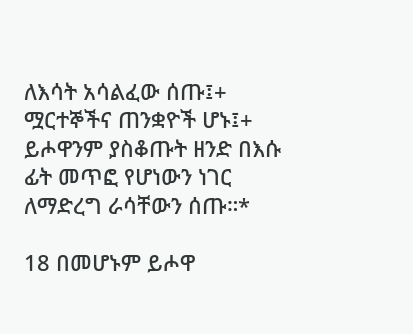ለእሳት አሳልፈው ሰጡ፤+ ሟርተኞችና ጠንቋዮች ሆኑ፤+ ይሖዋንም ያስቆጡት ዘንድ በእሱ ፊት መጥፎ የሆነውን ነገር ለማድረግ ራሳቸውን ሰጡ።*

18 በመሆኑም ይሖዋ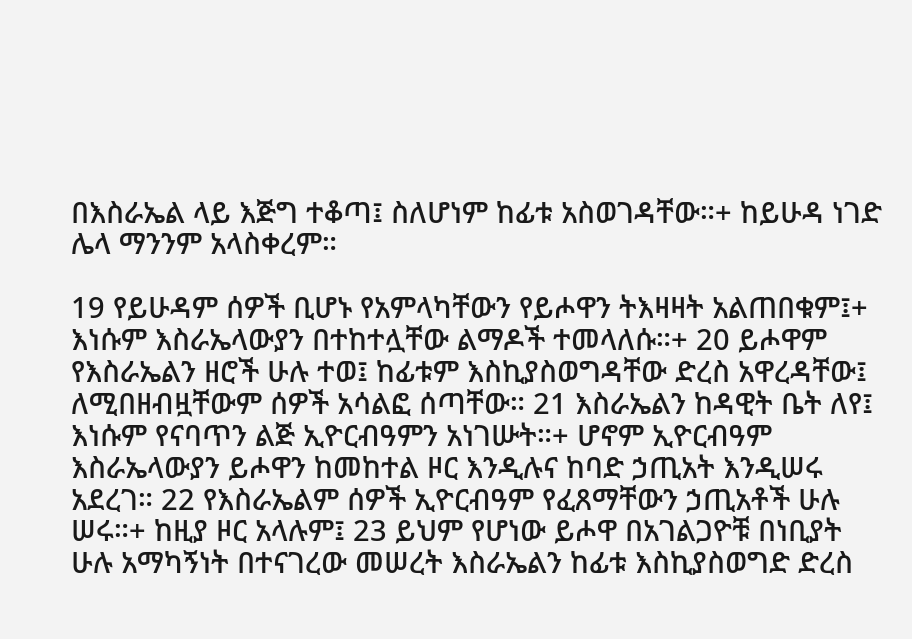በእስራኤል ላይ እጅግ ተቆጣ፤ ስለሆነም ከፊቱ አስወገዳቸው።+ ከይሁዳ ነገድ ሌላ ማንንም አላስቀረም።

19 የይሁዳም ሰዎች ቢሆኑ የአምላካቸውን የይሖዋን ትእዛዛት አልጠበቁም፤+ እነሱም እስራኤላውያን በተከተሏቸው ልማዶች ተመላለሱ።+ 20 ይሖዋም የእስራኤልን ዘሮች ሁሉ ተወ፤ ከፊቱም እስኪያስወግዳቸው ድረስ አዋረዳቸው፤ ለሚበዘብዟቸውም ሰዎች አሳልፎ ሰጣቸው። 21 እስራኤልን ከዳዊት ቤት ለየ፤ እነሱም የናባጥን ልጅ ኢዮርብዓምን አነገሡት።+ ሆኖም ኢዮርብዓም እስራኤላውያን ይሖዋን ከመከተል ዞር እንዲሉና ከባድ ኃጢአት እንዲሠሩ አደረገ። 22 የእስራኤልም ሰዎች ኢዮርብዓም የፈጸማቸውን ኃጢአቶች ሁሉ ሠሩ።+ ከዚያ ዞር አላሉም፤ 23 ይህም የሆነው ይሖዋ በአገልጋዮቹ በነቢያት ሁሉ አማካኝነት በተናገረው መሠረት እስራኤልን ከፊቱ እስኪያስወግድ ድረስ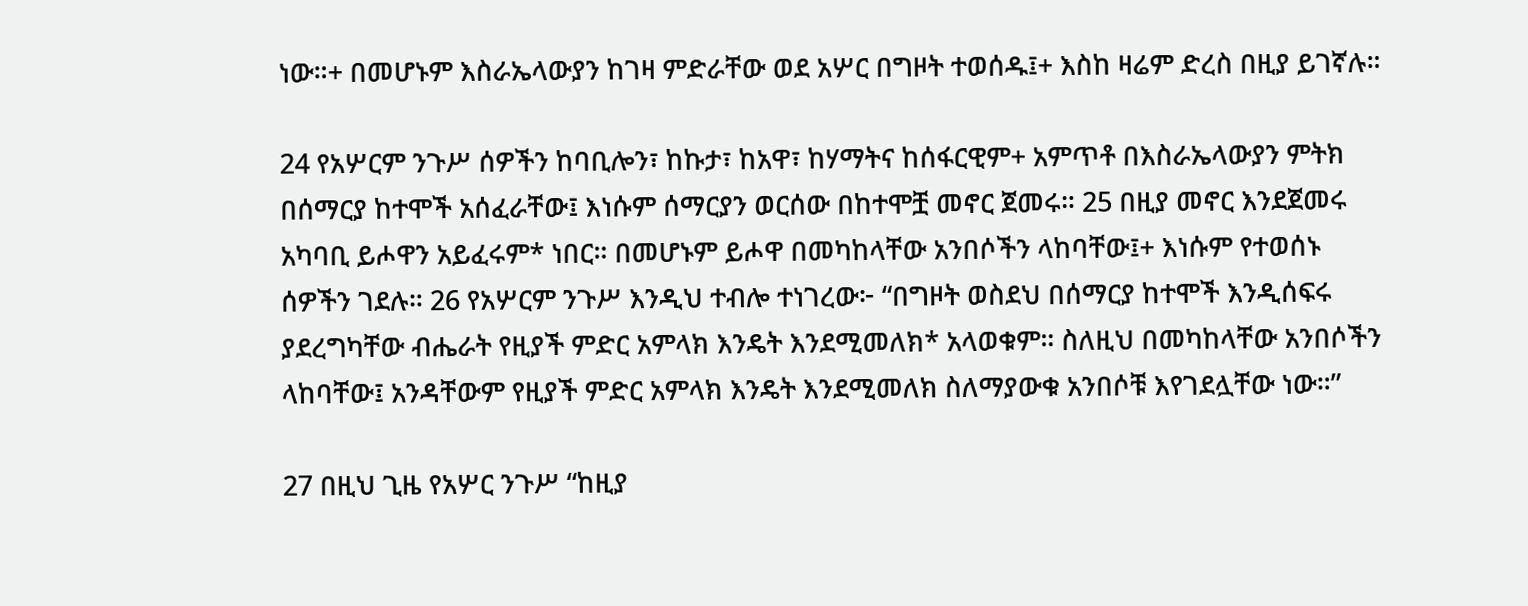ነው።+ በመሆኑም እስራኤላውያን ከገዛ ምድራቸው ወደ አሦር በግዞት ተወሰዱ፤+ እስከ ዛሬም ድረስ በዚያ ይገኛሉ።

24 የአሦርም ንጉሥ ሰዎችን ከባቢሎን፣ ከኩታ፣ ከአዋ፣ ከሃማትና ከሰፋርዊም+ አምጥቶ በእስራኤላውያን ምትክ በሰማርያ ከተሞች አሰፈራቸው፤ እነሱም ሰማርያን ወርሰው በከተሞቿ መኖር ጀመሩ። 25 በዚያ መኖር እንደጀመሩ አካባቢ ይሖዋን አይፈሩም* ነበር። በመሆኑም ይሖዋ በመካከላቸው አንበሶችን ላከባቸው፤+ እነሱም የተወሰኑ ሰዎችን ገደሉ። 26 የአሦርም ንጉሥ እንዲህ ተብሎ ተነገረው፦ “በግዞት ወስደህ በሰማርያ ከተሞች እንዲሰፍሩ ያደረግካቸው ብሔራት የዚያች ምድር አምላክ እንዴት እንደሚመለክ* አላወቁም። ስለዚህ በመካከላቸው አንበሶችን ላከባቸው፤ አንዳቸውም የዚያች ምድር አምላክ እንዴት እንደሚመለክ ስለማያውቁ አንበሶቹ እየገደሏቸው ነው።”

27 በዚህ ጊዜ የአሦር ንጉሥ “ከዚያ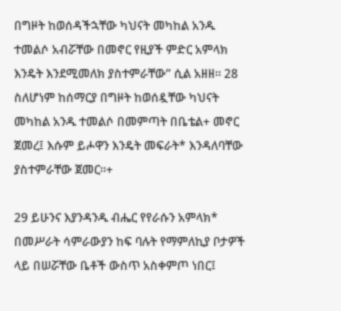በግዞት ከወሰዳችኋቸው ካህናት መካከል አንዱ ተመልሶ አብሯቸው በመኖር የዚያች ምድር አምላክ እንዴት እንደሚመለክ ያስተምራቸው” ሲል አዘዘ። 28 ስለሆነም ከሰማርያ በግዞት ከወሰዷቸው ካህናት መካከል አንዱ ተመልሶ በመምጣት በቤቴል+ መኖር ጀመረ፤ እሱም ይሖዋን እንዴት መፍራት* እንዳለባቸው ያስተምራቸው ጀመር።+

29 ይሁንና እያንዳንዱ ብሔር የየራሱን አምላክ* በመሥራት ሳምራውያን ከፍ ባሉት የማምለኪያ ቦታዎች ላይ በሠሯቸው ቤቶች ውስጥ አስቀምጦ ነበር፤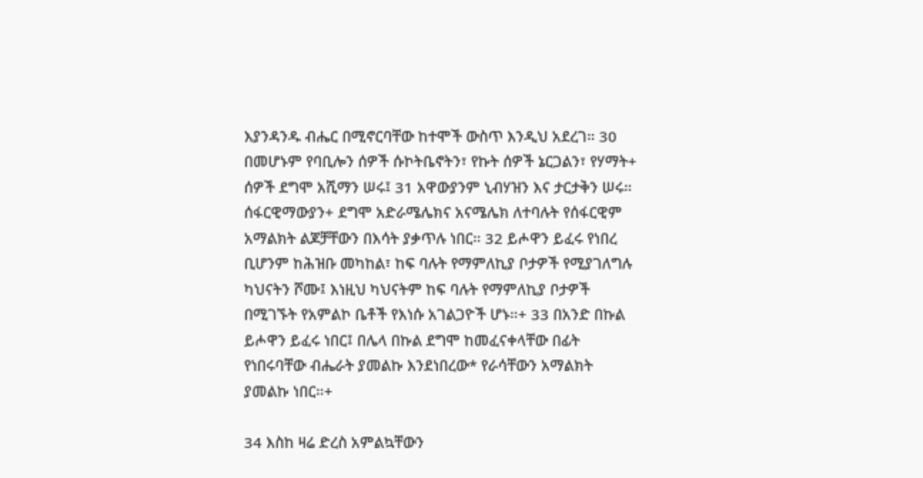እያንዳንዱ ብሔር በሚኖርባቸው ከተሞች ውስጥ እንዲህ አደረገ። 30 በመሆኑም የባቢሎን ሰዎች ሱኮትቤኖትን፣ የኩት ሰዎች ኔርጋልን፣ የሃማት+ ሰዎች ደግሞ አሺማን ሠሩ፤ 31 አዋውያንም ኒብሃዝን እና ታርታቅን ሠሩ። ሰፋርዊማውያን+ ደግሞ አድራሜሌክና አናሜሌክ ለተባሉት የሰፋርዊም አማልክት ልጆቻቸውን በእሳት ያቃጥሉ ነበር። 32 ይሖዋን ይፈሩ የነበረ ቢሆንም ከሕዝቡ መካከል፣ ከፍ ባሉት የማምለኪያ ቦታዎች የሚያገለግሉ ካህናትን ሾሙ፤ እነዚህ ካህናትም ከፍ ባሉት የማምለኪያ ቦታዎች በሚገኙት የአምልኮ ቤቶች የእነሱ አገልጋዮች ሆኑ።+ 33 በአንድ በኩል ይሖዋን ይፈሩ ነበር፤ በሌላ በኩል ደግሞ ከመፈናቀላቸው በፊት የነበሩባቸው ብሔራት ያመልኩ እንደነበረው* የራሳቸውን አማልክት ያመልኩ ነበር።+

34 እስከ ዛሬ ድረስ አምልኳቸውን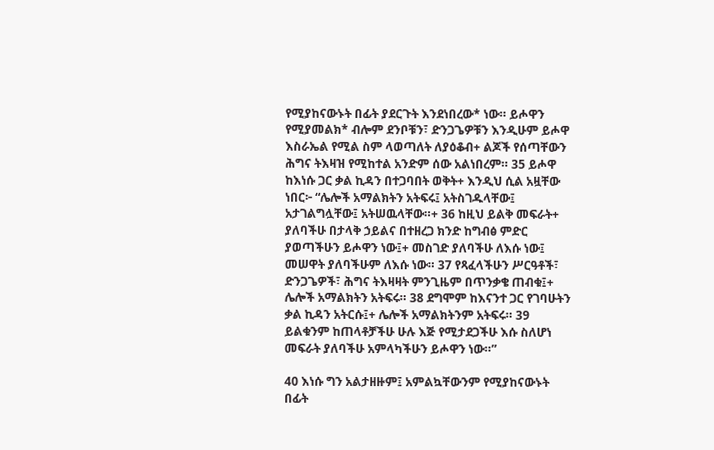የሚያከናውኑት በፊት ያደርጉት እንደነበረው* ነው። ይሖዋን የሚያመልክ* ብሎም ደንቦቹን፣ ድንጋጌዎቹን እንዲሁም ይሖዋ እስራኤል የሚል ስም ላወጣለት ለያዕቆብ+ ልጆች የሰጣቸውን ሕግና ትእዛዝ የሚከተል አንድም ሰው አልነበረም። 35 ይሖዋ ከእነሱ ጋር ቃል ኪዳን በተጋባበት ወቅት+ እንዲህ ሲል አዟቸው ነበር፦ “ሌሎች አማልክትን አትፍሩ፤ አትስገዱላቸው፤ አታገልግሏቸው፤ አትሠዉላቸው።+ 36 ከዚህ ይልቅ መፍራት+ ያለባችሁ በታላቅ ኃይልና በተዘረጋ ክንድ ከግብፅ ምድር ያወጣችሁን ይሖዋን ነው፤+ መስገድ ያለባችሁ ለእሱ ነው፤ መሠዋት ያለባችሁም ለእሱ ነው። 37 የጻፈላችሁን ሥርዓቶች፣ ድንጋጌዎች፣ ሕግና ትእዛዛት ምንጊዜም በጥንቃቄ ጠብቁ፤+ ሌሎች አማልክትን አትፍሩ። 38 ደግሞም ከእናንተ ጋር የገባሁትን ቃል ኪዳን አትርሱ፤+ ሌሎች አማልክትንም አትፍሩ። 39 ይልቁንም ከጠላቶቻችሁ ሁሉ እጅ የሚታደጋችሁ እሱ ስለሆነ መፍራት ያለባችሁ አምላካችሁን ይሖዋን ነው።”

40 እነሱ ግን አልታዘዙም፤ አምልኳቸውንም የሚያከናውኑት በፊት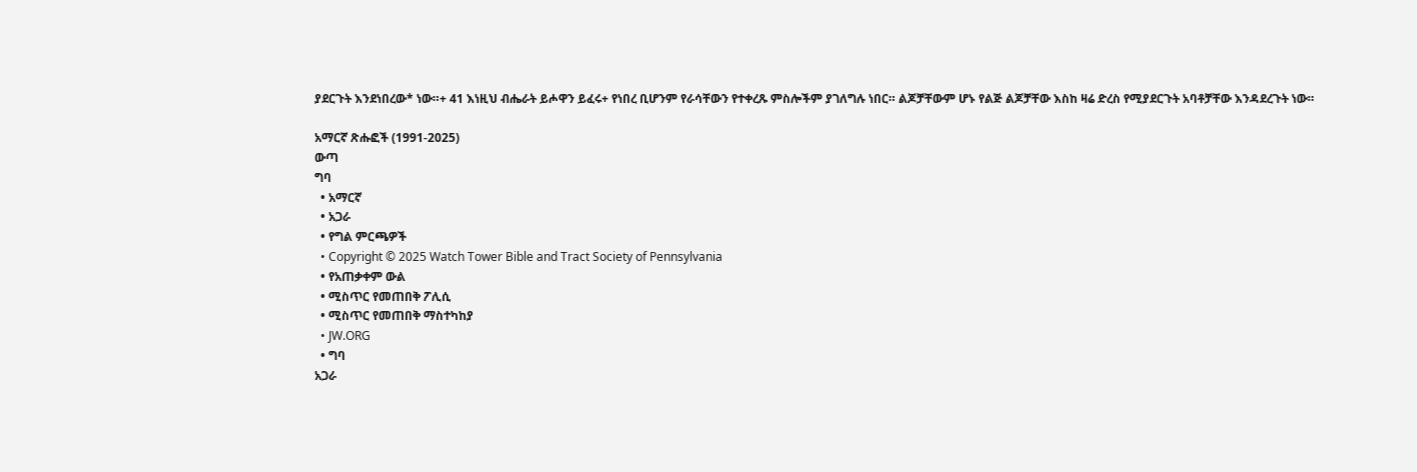ያደርጉት እንደነበረው* ነው።+ 41 እነዚህ ብሔራት ይሖዋን ይፈሩ+ የነበረ ቢሆንም የራሳቸውን የተቀረጹ ምስሎችም ያገለግሉ ነበር። ልጆቻቸውም ሆኑ የልጅ ልጆቻቸው እስከ ዛሬ ድረስ የሚያደርጉት አባቶቻቸው እንዳደረጉት ነው።

አማርኛ ጽሑፎች (1991-2025)
ውጣ
ግባ
  • አማርኛ
  • አጋራ
  • የግል ምርጫዎች
  • Copyright © 2025 Watch Tower Bible and Tract Society of Pennsylvania
  • የአጠቃቀም ውል
  • ሚስጥር የመጠበቅ ፖሊሲ
  • ሚስጥር የመጠበቅ ማስተካከያ
  • JW.ORG
  • ግባ
አጋራ